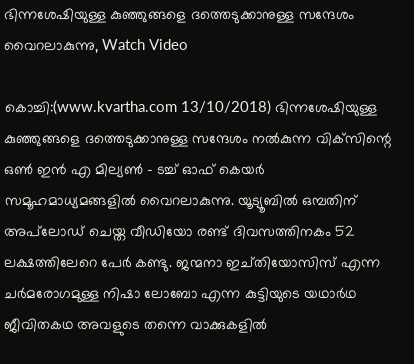ഭിന്നശേഷിയുള്ള കുഞ്ഞുങ്ങളെ ദത്തെടുക്കാനുള്ള സന്ദേശം വൈറലാകുന്നു, Watch Video

കൊച്ചി:(www.kvartha.com 13/10/2018) ഭിന്നശേഷിയുള്ള കുഞ്ഞുങ്ങളെ ദത്തെടുക്കാനുള്ള സന്ദേശം നല്‍കുന്ന വിക്‌സിന്റെ ഒണ്‍ ഇന്‍ എ മില്യണ്‍ - ടച്ച് ഓഫ് കെയര്‍ സമൂഹമാധ്യമങ്ങളില്‍ വൈറലാകുന്നു. യൂട്യൂബില്‍ ഒമ്പതിന് അപ്‌ലോഡ് ചെയ്ത വീഡിയോ രണ്ട് ദിവസത്തിനകം 52 ലക്ഷത്തിലേറെ പേര്‍ കണ്ടു. ജന്മനാ ഇച്തിയോസിസ് എന്ന ചര്‍മരോഗമുള്ള നിഷാ ലോബോ എന്ന കുട്ടിയുടെ യഥാര്‍ഥ ജീവിതകഥ അവളുടെ തന്നെ വാക്കുകളില്‍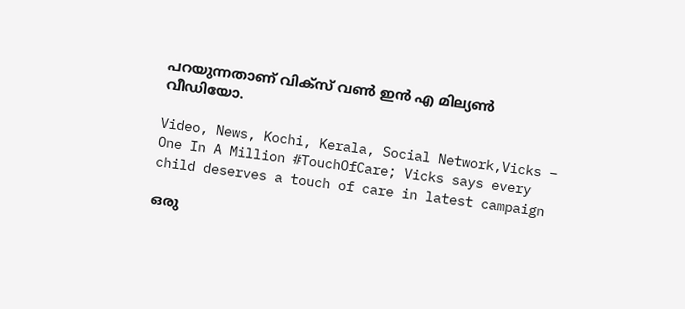പറയുന്നതാണ് വിക്‌സ് വണ്‍ ഇന്‍ എ മില്യണ്‍ വീഡിയോ.

Video, News, Kochi, Kerala, Social Network,Vicks – One In A Million #TouchOfCare; Vicks says every child deserves a touch of care in latest campaign

ഒരു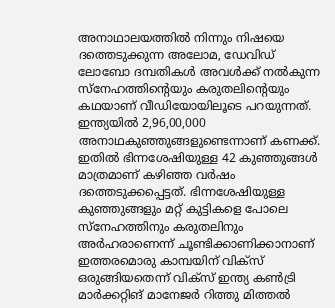അനാഥാലയത്തില്‍ നിന്നും നിഷയെ ദത്തെടുക്കുന്ന അലോമ, ഡേവിഡ് ലോബോ ദമ്പതികള്‍ അവള്‍ക്ക് നല്‍കുന്ന സ്‌നേഹത്തിന്റെയും കരുതലിന്റെയും കഥയാണ് വീഡിയോയിലൂടെ പറയുന്നത്. ഇന്ത്യയില്‍ 2,96,00,000 അനാഥകുഞ്ഞുങ്ങളുണ്ടെന്നാണ് കണക്ക്. ഇതില്‍ ഭിന്നശേഷിയുള്ള 42 കുഞ്ഞുങ്ങള്‍ മാത്രമാണ് കഴിഞ്ഞ വര്‍ഷം ദത്തെടുക്കപ്പെട്ടത്. ഭിന്നശേഷിയുള്ള കുഞ്ഞുങ്ങളും മറ്റ് കുട്ടികളെ പോലെ സ്‌നേഹത്തിനും കരുതലിനും അര്‍ഹരാണെന്ന് ചൂണ്ടിക്കാണിക്കാനാണ് ഇത്തരമൊരു കാമ്പയിന് വിക്‌സ് ഒരുങ്ങിയതെന്ന് വിക്‌സ് ഇന്ത്യ കണ്‍ട്രി മാര്‍ക്കറ്റിങ് മാനേജര്‍ റിത്തു മിത്തല്‍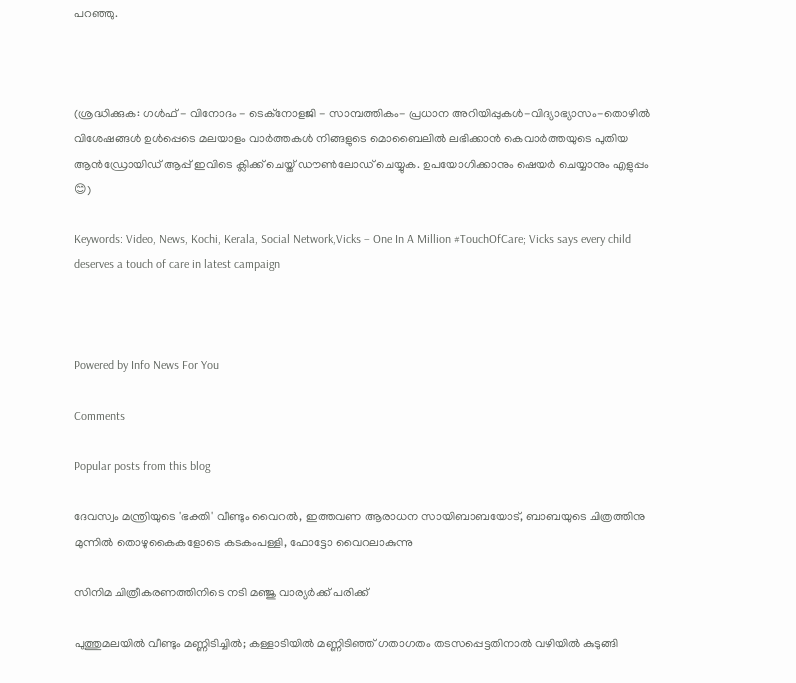പറഞ്ഞു.



(ശ്രദ്ധിക്കുക: ഗൾഫ് - വിനോദം - ടെക്നോളജി - സാമ്പത്തികം- പ്രധാന അറിയിപ്പുകൾ-വിദ്യാഭ്യാസം-തൊഴിൽ വിശേഷങ്ങൾ ഉൾപ്പെടെ മലയാളം വാർത്തകൾ നിങ്ങളുടെ മൊബൈലിൽ ലഭിക്കാൻ കെവാർത്തയുടെ പുതിയ ആൻഡ്രോയിഡ് ആപ്പ് ഇവിടെ ക്ലിക്ക് ചെയ്ത് ഡൗൺലോഡ് ചെയ്യുക. ഉപയോഗിക്കാനും ഷെയർ ചെയ്യാനും എളുപ്പം 😊)

Keywords: Video, News, Kochi, Kerala, Social Network,Vicks – One In A Million #TouchOfCare; Vicks says every child deserves a touch of care in latest campaign



Powered by Info News For You

Comments

Popular posts from this blog

ദേവസ്വം മന്ത്രിയുടെ 'ഭക്തി' വീണ്ടും വൈറല്‍, ഇത്തവണ ആരാധന സായിബാബയോട്, ബാബയുടെ ചിത്രത്തിനു മുന്നില്‍ തൊഴുകൈകളോടെ കടകംപള്ളി, ഫോട്ടോ വൈറലാകുന്നു

സിനിമ ചിത്രീകരണത്തിനിടെ നടി മഞ്ജു വാര്യര്‍ക്ക് പരിക്ക്

പുത്തുമലയില്‍ വീണ്ടും മണ്ണിടിച്ചില്‍; കള്ളാടിയില്‍ മണ്ണിടിഞ്ഞ് ഗതാഗതം തടസപ്പെട്ടതിനാല്‍ വഴിയില്‍ കുടുങ്ങി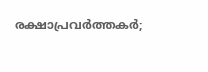രക്ഷാപ്രവര്‍ത്തകര്‍;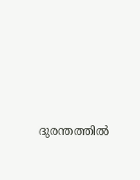ദുരന്തത്തില്‍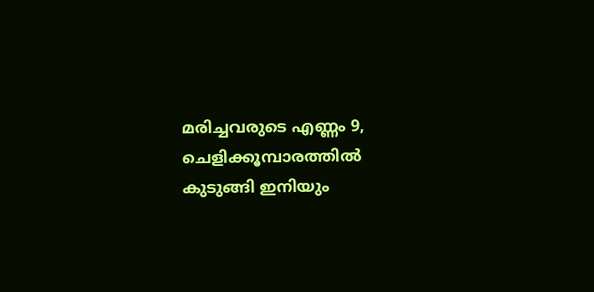മരിച്ചവരുടെ എണ്ണം 9, ചെളിക്കൂമ്പാരത്തില്‍ കുടുങ്ങി ഇനിയും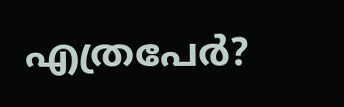എത്രപേര്‍?